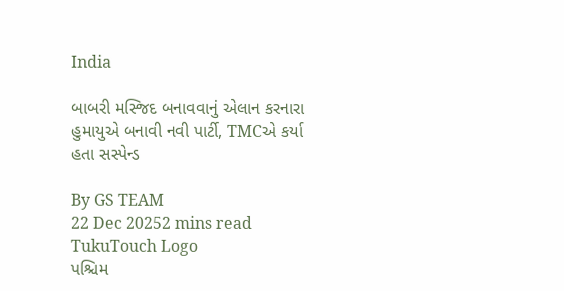India

બાબરી મસ્જિદ બનાવવાનું એલાન કરનારા હુમાયુએ બનાવી નવી પાર્ટી, TMCએ કર્યા હતા સસ્પેન્ડ

By GS TEAM
22 Dec 20252 mins read
TukuTouch Logo
પશ્ચિમ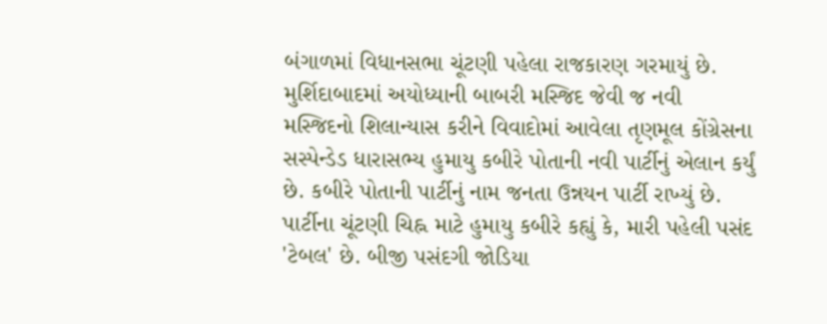બંગાળમાં વિધાનસભા ચૂંટણી પહેલા રાજકારણ ગરમાયું છે. મુર્શિદાબાદમાં અયોધ્યાની બાબરી મસ્જિદ જેવી જ નવી મસ્જિદનો શિલાન્યાસ કરીને વિવાદોમાં આવેલા તૃણમૂલ કોંગ્રેસના સસ્પેન્ડેડ ધારાસભ્ય હુમાયુ કબીરે પોતાની નવી પાર્ટીનું એલાન કર્યું છે. કબીરે પોતાની પાર્ટીનું નામ જનતા ઉન્નયન પાર્ટી રાખ્યું છે. પાર્ટીના ચૂંટણી ચિહ્ન માટે હુમાયુ કબીરે કહ્યું કે, મારી પહેલી પસંદ 'ટેબલ' છે. બીજી પસંદગી જોડિયા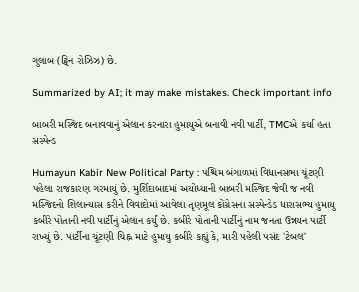ગુલાબ (ટ્વિન રોઝિઝ) છે.

Summarized by AI; it may make mistakes. Check important info

બાબરી મસ્જિદ બનાવવાનું એલાન કરનારા હુમાયુએ બનાવી નવી પાર્ટી, TMCએ કર્યા હતા સસ્પેન્ડ

Humayun Kabir New Political Party : પશ્ચિમ બંગાળમાં વિધાનસભા ચૂંટણી પહેલા રાજકારણ ગરમાયું છે. મુર્શિદાબાદમાં અયોધ્યાની બાબરી મસ્જિદ જેવી જ નવી મસ્જિદનો શિલાન્યાસ કરીને વિવાદોમાં આવેલા તૃણમૂલ કોંગ્રેસના સસ્પેન્ડેડ ધારાસભ્ય હુમાયુ કબીરે પોતાની નવી પાર્ટીનું એલાન કર્યું છે. કબીરે પોતાની પાર્ટીનું નામ જનતા ઉન્નયન પાર્ટી રાખ્યું છે. પાર્ટીના ચૂંટણી ચિહ્ન માટે હુમાયુ કબીરે કહ્યું કે, મારી પહેલી પસંદ 'ટેબલ'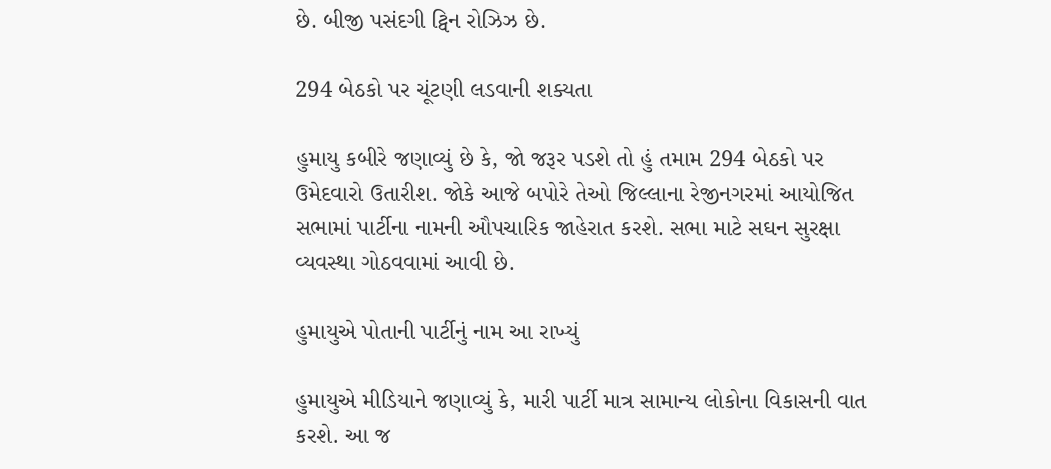છે. બીજી પસંદગી ટ્વિન રોઝિઝ છે.

294 બેઠકો પર ચૂંટણી લડવાની શક્યતા

હુમાયુ કબીરે જણાવ્યું છે કે, જો જરૂર પડશે તો હું તમામ 294 બેઠકો પર ઉમેદવારો ઉતારીશ. જોકે આજે બપોરે તેઓ જિલ્લાના રેજીનગરમાં આયોજિત સભામાં પાર્ટીના નામની ઔપચારિક જાહેરાત કરશે. સભા માટે સઘન સુરક્ષા વ્યવસ્થા ગોઠવવામાં આવી છે.

હુમાયુએ પોતાની પાર્ટીનું નામ આ રાખ્યું

હુમાયુએ મીડિયાને જણાવ્યું કે, મારી પાર્ટી માત્ર સામાન્ય લોકોના વિકાસની વાત કરશે. આ જ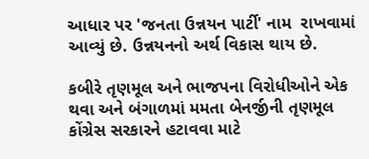આધાર પર 'જનતા ઉન્નયન પાર્ટી' નામ  રાખવામાં આવ્યું છે. ઉન્નયનનો અર્થ વિકાસ થાય છે.

કબીરે તૃણમૂલ અને ભાજપના વિરોધીઓને એક થવા અને બંગાળમાં મમતા બેનર્જીની તૃણમૂલ કોંગ્રેસ સરકારને હટાવવા માટે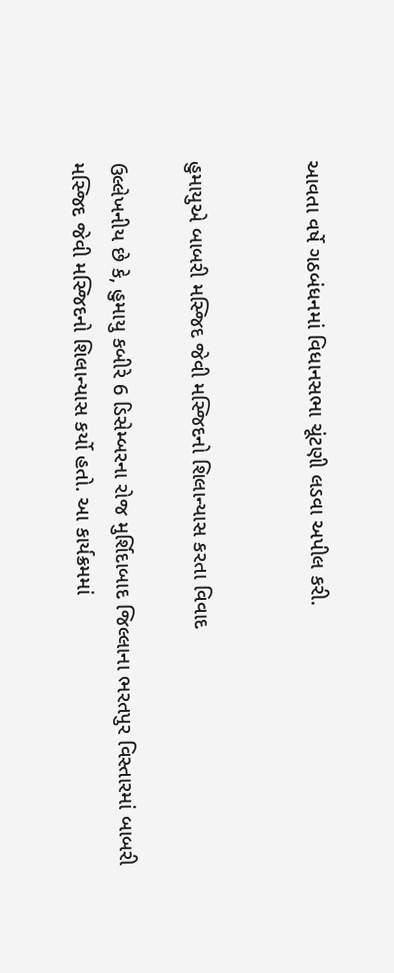આવતા વર્ષે ગઠબંધનમાં વિધાનસભા ચૂંટણી લડવા અપીલ કરી.


હુમાયુએ બાબરી મસ્જિદ જેવી મસ્જિદનો શિલાન્યાસ કરતા વિવાદ

ઉલ્લેખનીય છે કે, હુમાયુ કબીરે 6 ડિસેમ્બરના રોજ મુર્શિદાબાદ જિલ્લાના ભરતપુર વિસ્તારમાં બાબરી મસ્જિદ જેવી મસ્જિદનો શિલાન્યાસ કર્યો હતો. આ કાર્યક્રમમાં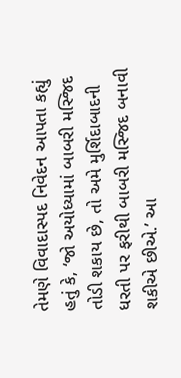તેમણે વિવાદાસ્પદ નિવેદન આપતા કહ્યું હતું કે, ‘જો અયોધ્યામાં બાબરી મસ્જિદ તોડી શકાય છે, તો અમે મુર્શિદાબાદની ધરતી પર ફરીથી બાબરી મસ્જિદ બનાવી શકીએ છીએ.’ આ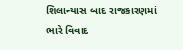શિલાન્યાસ બાદ રાજકારણમાં ભારે વિવાદ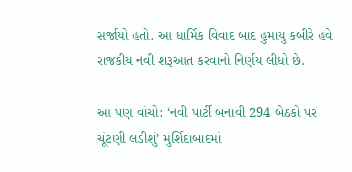સર્જાયો હતો. આ ધાર્મિક વિવાદ બાદ હુમાયુ કબીરે હવે રાજકીય નવી શરૂઆત કરવાનો નિર્ણય લીધો છે.

આ પણ વાંચો: ‘નવી પાર્ટી બનાવી 294 બેઠકો પર ચૂંટણી લડીશું’ મુર્શિદાબાદમાં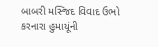બાબરી મસ્જિદ વિવાદ ઉભો કરનારા હુમાયૂંની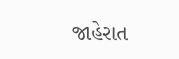જાહેરાત